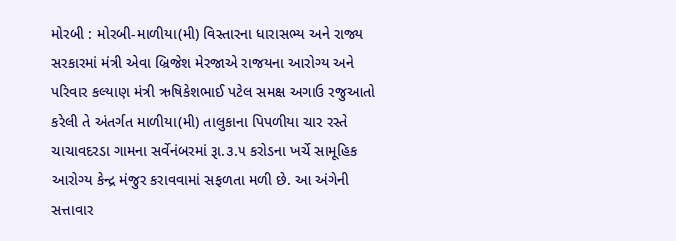મોરબી : મોરબી-માળીયા(મી) વિસ્તારના ધારાસભ્ય અને રાજ્ય સરકારમાં મંત્રી એવા બ્રિજેશ મેરજાએ રાજયના આરોગ્ય અને પરિવાર કલ્યાણ મંત્રી ઋષિકેશભાઈ પટેલ સમક્ષ અગાઉ રજુઆતો કરેલી તે અંતર્ગત માળીયા(મી) તાલુકાના પિપળીયા ચાર રસ્તે ચાચાવદરડા ગામના સર્વેનંબરમાં રૂા.૩.૫ કરોડના ખર્ચે સામૂહિક આરોગ્ય કેન્દ્ર મંજુર કરાવવામાં સફળતા મળી છે. આ અંગેની સત્તાવાર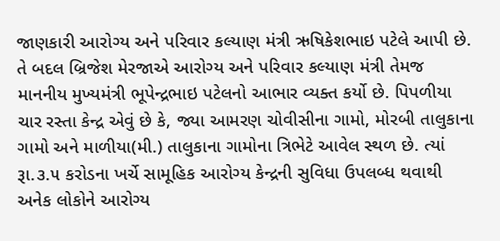જાણકારી આરોગ્ય અને પરિવાર કલ્યાણ મંત્રી ઋષિકેશભાઇ પટેલે આપી છે. તે બદલ બ્રિજેશ મેરજાએ આરોગ્ય અને પરિવાર કલ્યાણ મંત્રી તેમજ માનનીય મુખ્યમંત્રી ભૂપેન્દ્રભાઇ પટેલનો આભાર વ્યક્ત કર્યો છે. પિપળીયા ચાર રસ્તા કેન્દ્ર એવું છે કે, જ્યા આમરણ ચોવીસીના ગામો, મોરબી તાલુકાના ગામો અને માળીયા(મી.) તાલુકાના ગામોના ત્રિભેટે આવેલ સ્થળ છે. ત્યાં રૂા.૩.૫ કરોડના ખર્ચે સામૂહિક આરોગ્ય કેન્દ્રની સુવિધા ઉપલબ્ધ થવાથી અનેક લોકોને આરોગ્ય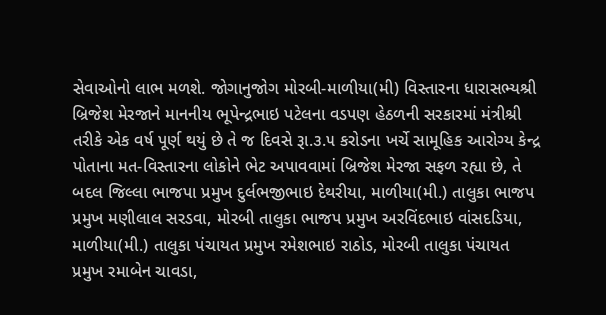સેવાઓનો લાભ મળશે. જોગાનુજોગ મોરબી-માળીયા(મી) વિસ્તારના ધારાસભ્યશ્રી બ્રિજેશ મેરજાને માનનીય ભૂપેન્દ્રભાઇ પટેલના વડપણ હેઠળની સરકારમાં મંત્રીશ્રી તરીકે એક વર્ષ પૂર્ણ થયું છે તે જ દિવસે રૂા.૩.૫ કરોડના ખર્ચે સામૂહિક આરોગ્ય કેન્દ્ર પોતાના મત-વિસ્તારના લોકોને ભેટ અપાવવામાં બ્રિજેશ મેરજા સફળ રહ્યા છે, તે બદલ જિલ્લા ભાજપા પ્રમુખ દુર્લભજીભાઇ દેથરીયા, માળીયા(મી.) તાલુકા ભાજપ પ્રમુખ મણીલાલ સરડવા, મોરબી તાલુકા ભાજપ પ્રમુખ અરવિંદભાઇ વાંસદડિયા, માળીયા(મી.) તાલુકા પંચાયત પ્રમુખ રમેશભાઇ રાઠોડ, મોરબી તાલુકા પંચાયત પ્રમુખ રમાબેન ચાવડા,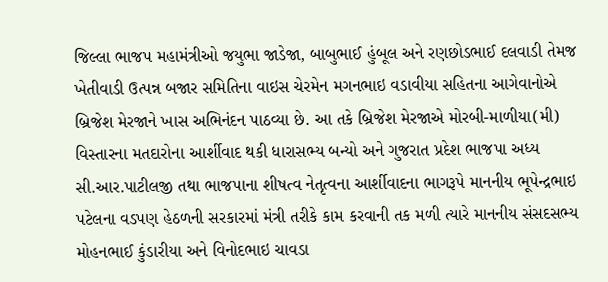જિલ્લા ભાજપ મહામંત્રીઓ જયુભા જાડેજા, બાબુભાઈ હુંબૂલ અને રણછોડભાઈ દલવાડી તેમજ ખેતીવાડી ઉત્પન્ન બજાર સમિતિના વાઇસ ચેરમેન મગનભાઇ વડાવીયા સહિતના આગેવાનોએ બ્રિજેશ મેરજાને ખાસ અભિનંદન પાઠવ્યા છે. આ તકે બ્રિજેશ મેરજાએ મોરબી-માળીયા(મી) વિસ્તારના મતદારોના આર્શીવાદ થકી ધારાસભ્ય બન્યો અને ગુજરાત પ્રદેશ ભાજપા અધ્ય સી.આર.પાટીલજી તથા ભાજપાના શીષત્વ નેતૃત્વના આર્શીવાદના ભાગરૂપે માનનીય ભૂપેન્દ્રભાઇ પટેલના વડપણ હેઠળની સરકારમાં મંત્રી તરીકે કામ કરવાની તક મળી ત્યારે માનનીય સંસદસભ્ય મોહનભાઈ કુંડારીયા અને વિનોદભાઇ ચાવડા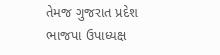તેમજ ગુજરાત પ્રદેશ ભાજપા ઉપાધ્યક્ષ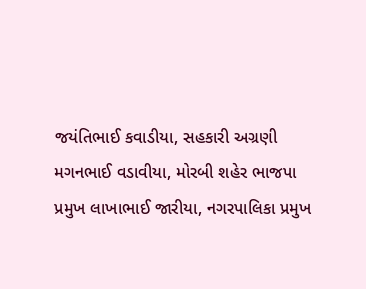જયંતિભાઈ કવાડીયા, સહકારી અગ્રણી મગનભાઈ વડાવીયા, મોરબી શહેર ભાજપા પ્રમુખ લાખાભાઈ જારીયા, નગરપાલિકા પ્રમુખ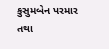કુસુમબેન પરમાર તથા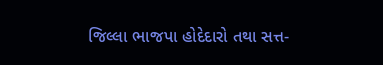જિલ્લા ભાજપા હોદેદારો તથા સત્ત-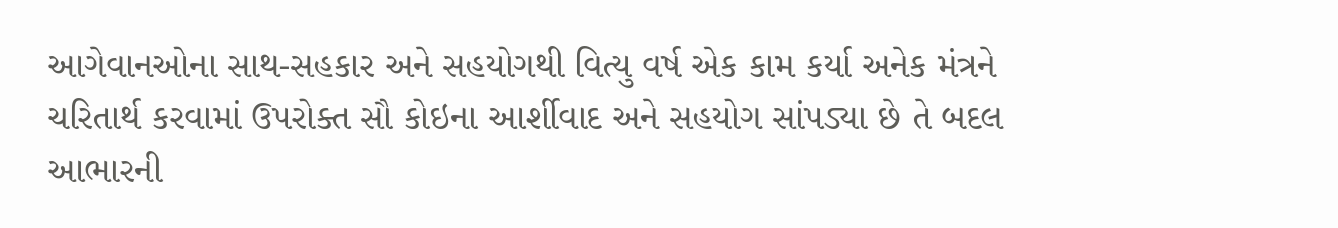આગેવાનઓના સાથ-સહકાર અને સહયોગથી વિત્યુ વર્ષ એક કામ કર્યા અનેક મંત્રને ચરિતાર્થ કરવામાં ઉપરોક્ત સૌ કોઇના આર્શીવાદ અને સહયોગ સાંપડ્યા છે તે બદલ આભારની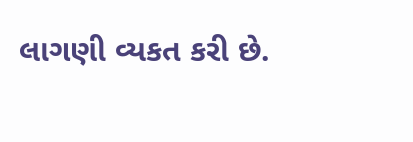લાગણી વ્યકત કરી છે.